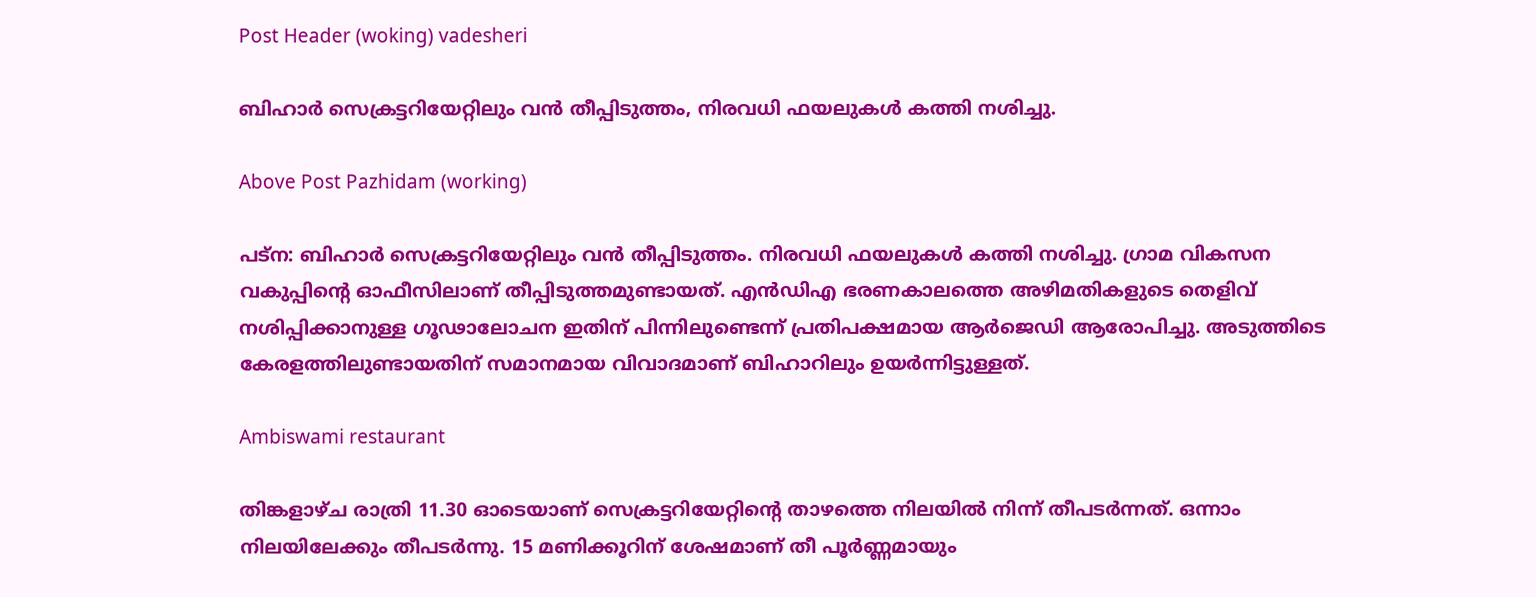Post Header (woking) vadesheri

ബിഹാര്‍ സെക്രട്ടറിയേറ്റിലും വന്‍ തീപ്പിടുത്തം, നിരവധി ഫയലുകള്‍ കത്തി നശിച്ചു.

Above Post Pazhidam (working)

പട്ന: ബിഹാര്‍ സെക്രട്ടറിയേറ്റിലും വന്‍ തീപ്പിടുത്തം. നിരവധി ഫയലുകള്‍ കത്തി നശിച്ചു. ഗ്രാമ വികസന വകുപ്പിന്റെ ഓഫീസിലാണ് തീപ്പിടുത്തമുണ്ടായത്. എന്‍ഡിഎ ഭരണകാലത്തെ അഴിമതികളുടെ തെളിവ് നശിപ്പിക്കാനുള്ള ഗൂഢാലോചന ഇതിന് പിന്നിലുണ്ടെന്ന് പ്രതിപക്ഷമായ ആര്‍ജെഡി ആരോപിച്ചു. അടുത്തിടെ കേരളത്തിലുണ്ടായതിന് സമാനമായ വിവാദമാണ് ബിഹാറിലും ഉയര്‍ന്നിട്ടുള്ളത്.

Ambiswami restaurant

തിങ്കളാഴ്ച രാത്രി 11.30 ഓടെയാണ് സെക്രട്ടറിയേറ്റിന്റെ താഴത്തെ നിലയില്‍ നിന്ന് തീപടര്‍ന്നത്. ഒന്നാം നിലയിലേക്കും തീപടര്‍ന്നു. 15 മണിക്കൂറിന് ശേഷമാണ് തീ പൂര്‍ണ്ണമായും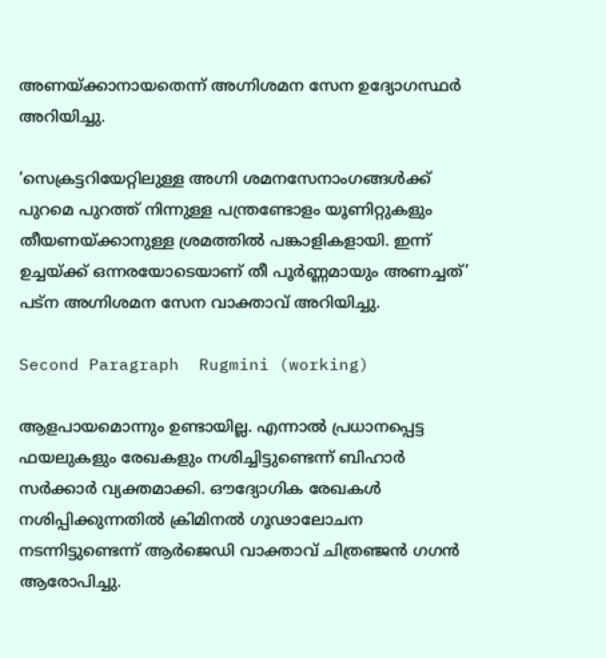അണയ്ക്കാനായതെന്ന് അഗ്നിശമന സേന ഉദ്യോഗസ്ഥര്‍ അറിയിച്ചു.

‘സെക്രട്ടറിയേറ്റിലുള്ള അഗ്നി ശമനസേനാംഗങ്ങള്‍ക്ക് പുറമെ പുറത്ത് നിന്നുള്ള പന്ത്രണ്ടോളം യൂണിറ്റുകളും തീയണയ്ക്കാനുള്ള ശ്രമത്തില്‍ പങ്കാളികളായി. ഇന്ന് ഉച്ചയ്ക്ക്‌ ഒന്നരയോടെയാണ് തീ പൂര്‍ണ്ണമായും അണച്ചത്’ പട്‌ന അഗ്നിശമന സേന വാക്താവ് അറിയിച്ചു.

Second Paragraph  Rugmini (working)

ആളപായമൊന്നും ഉണ്ടായില്ല. എന്നാല്‍ പ്രധാനപ്പെട്ട ഫയലുകളും രേഖകളും നശിച്ചിട്ടുണ്ടെന്ന് ബിഹാര്‍ സര്‍ക്കാര്‍ വ്യക്തമാക്കി. ഔദ്യോഗിക രേഖകള്‍ നശിപ്പിക്കുന്നതില്‍ ക്രിമിനല്‍ ഗൂഢാലോചന നടന്നിട്ടുണ്ടെന്ന് ആര്‍ജെഡി വാക്താവ് ചിത്രഞ്ജന്‍ ഗഗന്‍ ആരോപിച്ചു.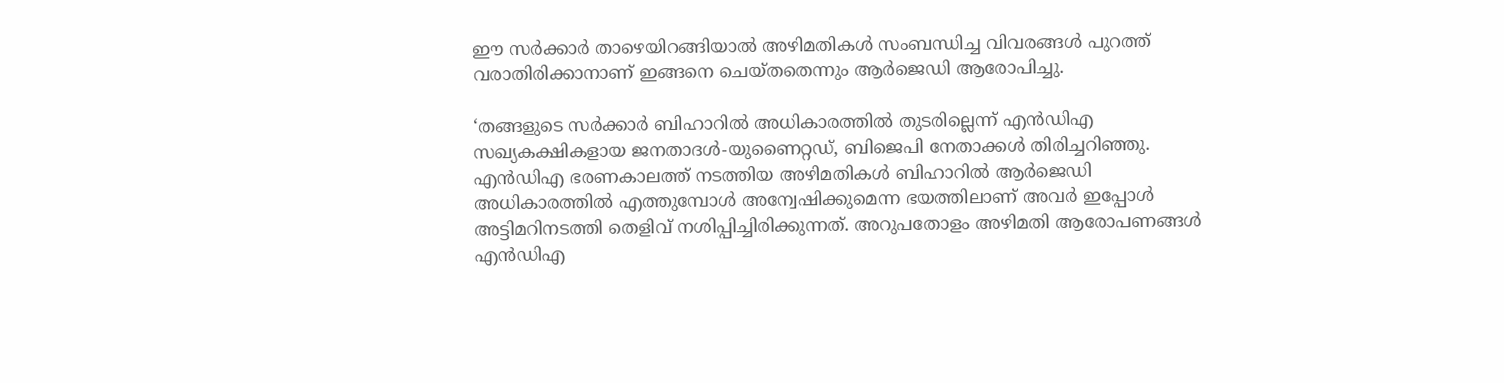ഈ സര്‍ക്കാര്‍ താഴെയിറങ്ങിയാല്‍ അഴിമതികള്‍ സംബന്ധിച്ച വിവരങ്ങള്‍ പുറത്ത് വരാതിരിക്കാനാണ് ഇങ്ങനെ ചെയ്തതെന്നും ആര്‍ജെഡി ആരോപിച്ചു.

‘തങ്ങളുടെ സര്‍ക്കാര്‍ ബിഹാറില്‍ അധികാരത്തില്‍ തുടരില്ലെന്ന് എന്‍ഡിഎ സഖ്യകക്ഷികളായ ജനതാദള്‍-യുണൈറ്റഡ്, ബിജെപി നേതാക്കള്‍ തിരിച്ചറിഞ്ഞു. എന്‍ഡിഎ ഭരണകാലത്ത് നടത്തിയ അഴിമതികള്‍ ബിഹാറില്‍ ആര്‍ജെഡി അധികാരത്തില്‍ എത്തുമ്പോള്‍ അന്വേഷിക്കുമെന്ന ഭയത്തിലാണ് അവര്‍ ഇപ്പോള്‍ അട്ടിമറിനടത്തി തെളിവ് നശിപ്പിച്ചിരിക്കുന്നത്. അറുപതോളം അഴിമതി ആരോപണങ്ങള്‍ എന്‍ഡിഎ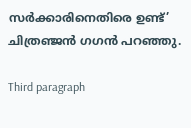സര്‍ക്കാരിനെതിരെ ഉണ്ട്’ ചിത്രഞ്ജന്‍ ഗഗന്‍ പറഞ്ഞു.

Third paragraph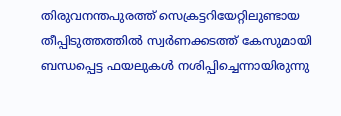തിരുവനന്തപുരത്ത് സെക്രട്ടറിയേറ്റിലുണ്ടായ തീപ്പിടുത്തത്തില്‍ സ്വര്‍ണക്കടത്ത് കേസുമായി ബന്ധപ്പെട്ട ഫയലുകള്‍ നശിപ്പിച്ചെന്നായിരുന്നു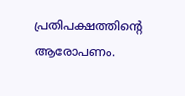പ്രതിപക്ഷത്തിന്റെ ആരോപണം.